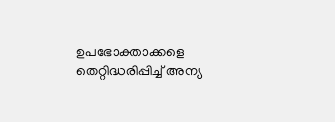ഉപഭോക്താക്കളെ തെറ്റിദ്ധരിപ്പിച്ച് അന്യ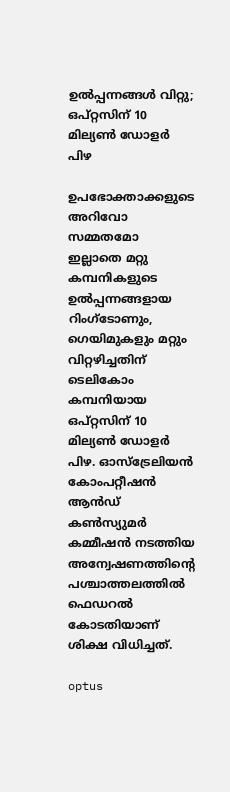ഉൽപ്പന്നങ്ങൾ വിറ്റു; ഒപ്റ്റസിന് 10 മില്യൺ ഡോളർ പിഴ

ഉപഭോക്താക്കളുടെ അറിവോ സമ്മതമോ ഇല്ലാതെ മറ്റു കമ്പനികളുടെ ഉൽപ്പന്നങ്ങളായ റിംഗ്ടോണും, ഗെയിമുകളും മറ്റും വിറ്റഴിച്ചതിന് ടെലികോം കമ്പനിയായ ഒപ്റ്റസിന് 10 മില്യൺ ഡോളർ പിഴ. ഓസ്‌ട്രേലിയൻ കോംപറ്റീഷൻ ആൻഡ് കൺസ്യുമർ കമ്മീഷൻ നടത്തിയ അന്വേഷണത്തിന്റെ പശ്ചാത്തലത്തിൽ ഫെഡറൽ കോടതിയാണ് ശിക്ഷ വിധിച്ചത്.

optus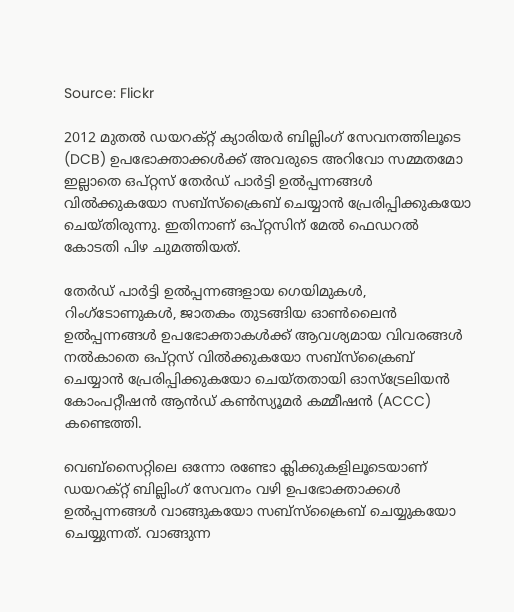Source: Flickr

2012 മുതൽ ഡയറക്റ്റ് ക്യാരിയർ ബില്ലിംഗ് സേവനത്തിലൂടെ (DCB) ഉപഭോക്താക്കൾക്ക് അവരുടെ അറിവോ സമ്മതമോ ഇല്ലാതെ ഒപ്റ്റസ് തേർഡ് പാർട്ടി ഉൽപ്പന്നങ്ങൾ വിൽക്കുകയോ സബ്സ്ക്രൈബ് ചെയ്യാൻ പ്രേരിപ്പിക്കുകയോ ചെയ്തിരുന്നു. ഇതിനാണ് ഒപ്റ്റസിന് മേൽ ഫെഡറൽ കോടതി പിഴ ചുമത്തിയത്.

തേർഡ് പാർട്ടി ഉൽപ്പന്നങ്ങളായ ഗെയിമുകൾ, റിംഗ്ടോണുകൾ, ജാതകം തുടങ്ങിയ ഓൺലൈൻ ഉൽപ്പന്നങ്ങൾ ഉപഭോക്താകൾക്ക് ആവശ്യമായ വിവരങ്ങൾ നൽകാതെ ഒപ്റ്റസ് വിൽക്കുകയോ സബ്സ്ക്രൈബ് ചെയ്യാൻ പ്രേരിപ്പിക്കുകയോ ചെയ്തതായി ഓസ്‌ട്രേലിയൻ കോംപറ്റീഷൻ ആൻഡ് കൺസ്യൂമർ കമ്മീഷൻ (ACCC) കണ്ടെത്തി.

വെബ്സൈറ്റിലെ ഒന്നോ രണ്ടോ ക്ലിക്കുകളിലൂടെയാണ് ഡയറക്റ്റ് ബില്ലിംഗ് സേവനം വഴി ഉപഭോക്താക്കൾ ഉൽപ്പന്നങ്ങൾ വാങ്ങുകയോ സബ്സ്ക്രൈബ് ചെയ്യുകയോ ചെയ്യുന്നത്. വാങ്ങുന്ന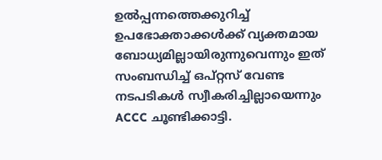ഉൽപ്പന്നത്തെക്കുറിച്ച് ഉപഭോക്താക്കൾക്ക് വ്യക്തമായ ബോധ്യമില്ലായിരുന്നുവെന്നും ഇത് സംബന്ധിച്ച് ഒപ്റ്റസ് വേണ്ട നടപടികൾ സ്വീകരിച്ചില്ലായെന്നും ACCC ചൂണ്ടിക്കാട്ടി.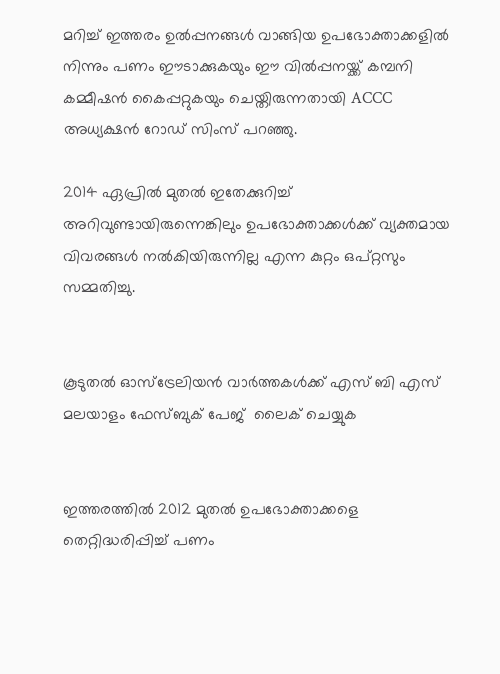മറിച്ച് ഇത്തരം ഉൽപ്പനങ്ങൾ വാങ്ങിയ ഉപഭോക്താക്കളിൽ നിന്നും പണം ഈടാക്കുകയും ഈ വിൽപ്പനയ്ക്ക് കമ്പനി കമ്മീഷൻ കൈപ്പറ്റുകയും ചെയ്തിരുന്നതായി ACCC അധ്യക്ഷൻ റോഡ് സിംസ് പറഞ്ഞു.

2014 ഏപ്രിൽ മുതൽ ഇതേക്കുറിച്ച് അറിവുണ്ടായിരുന്നെങ്കിലും ഉപഭോക്താക്കൾക്ക് വ്യക്തമായ വിവരങ്ങൾ നൽകിയിരുന്നില്ല എന്ന കുറ്റം ഒപ്റ്റസും സമ്മതിച്ചു.


കൂടുതൽ ഓസ്‌ട്രേലിയൻ വാർത്തകൾക്ക് എസ് ബി എസ് മലയാളം ഫേസ്ബുക് പേജ്  ലൈക് ചെയ്യുക


ഇത്തരത്തിൽ 2012 മുതൽ ഉപഭോക്താക്കളെ തെറ്റിദ്ധരിപ്പിച്ച് പണം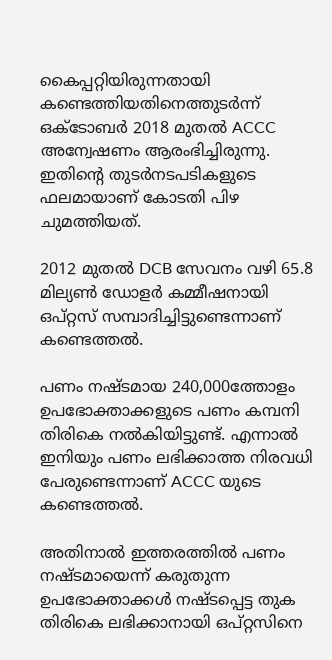കൈപ്പറ്റിയിരുന്നതായി കണ്ടെത്തിയതിനെത്തുടർന്ന് ഒക്ടോബർ 2018 മുതൽ ACCC അന്വേഷണം ആരംഭിച്ചിരുന്നു. ഇതിന്റെ തുടർനടപടികളുടെ ഫലമായാണ് കോടതി പിഴ ചുമത്തിയത്.

2012 മുതൽ DCB സേവനം വഴി 65.8 മില്യൺ ഡോളർ കമ്മീഷനായി ഒപ്റ്റസ് സമ്പാദിച്ചിട്ടുണ്ടെന്നാണ് കണ്ടെത്തൽ.

പണം നഷ്‌ടമായ 240,000ത്തോളം ഉപഭോക്താക്കളുടെ പണം കമ്പനി തിരികെ നൽകിയിട്ടുണ്ട്. എന്നാൽ ഇനിയും പണം ലഭിക്കാത്ത നിരവധി പേരുണ്ടെന്നാണ് ACCC യുടെ കണ്ടെത്തൽ.

അതിനാൽ ഇത്തരത്തിൽ പണം നഷ്ടമായെന്ന് കരുതുന്ന ഉപഭോക്താക്കൾ നഷ്ടപ്പെട്ട തുക തിരികെ ലഭിക്കാനായി ഒപ്റ്റസിനെ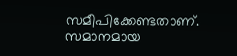സമീപിക്കേണ്ടതാണ്. സമാനമായ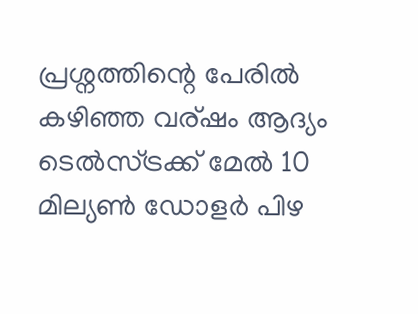പ്രശ്നത്തിന്റെ പേരിൽ കഴിഞ്ഞ വര്ഷം ആദ്യം ടെൽസ്ട്രക്ക് മേൽ 10 മില്യൺ ഡോളർ പിഴ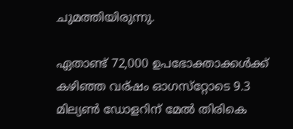ചുമത്തിയിരുന്നു.

ഏതാണ്ട് 72,000 ഉപഭോക്താക്കൾക്ക് കഴിഞ്ഞ വര്ഷം ഓഗസ്‌റ്റോടെ 9.3 മില്യൺ ഡോളറിന് മേൽ തിരികെ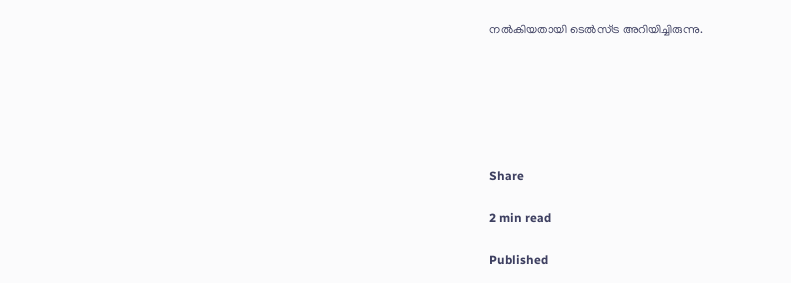നൽകിയതായി ടെൽസ്ട്ര അറിയിച്ചിരുന്നു.






Share

2 min read

Published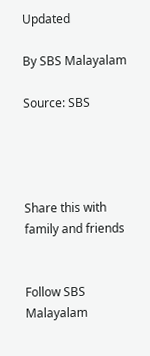Updated

By SBS Malayalam

Source: SBS




Share this with family and friends


Follow SBS Malayalam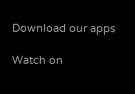Download our apps

Watch on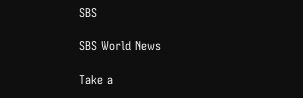SBS

SBS World News

Take a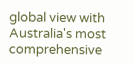global view with Australia's most comprehensive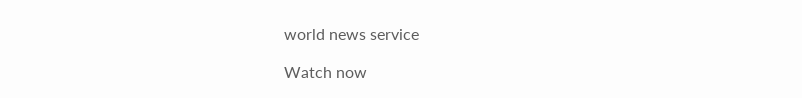world news service

Watch now